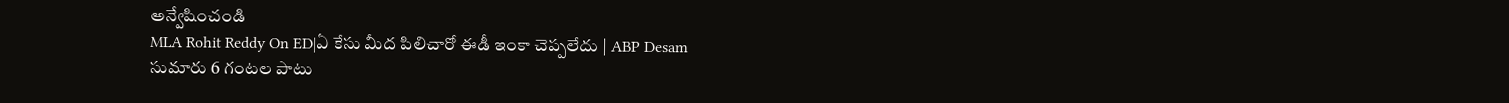అన్వేషించండి
MLA Rohit Reddy On ED|ఏ కేసు మీద పిలిచారో ఈడీ ఇంకా చెప్పలేదు | ABP Desam
సుమారు 6 గంటల పాటు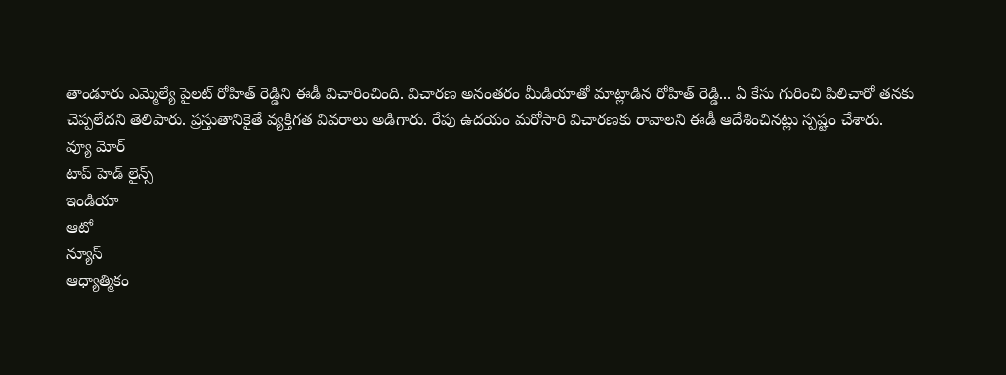తాండూరు ఎమ్మెల్యే పైలట్ రోహిత్ రెడ్డిని ఈడీ విచారించింది. విచారణ అనంతరం మీడియాతో మాట్లాడిన రోహిత్ రెడ్డి... ఏ కేసు గురించి పిలిచారో తనకు చెప్పలేదని తెలిపారు. ప్రస్తుతానికైతే వ్యక్తిగత వివరాలు అడిగారు. రేపు ఉదయం మరోసారి విచారణకు రావాలని ఈడీ ఆదేశించినట్లు స్పష్టం చేశారు.
వ్యూ మోర్
టాప్ హెడ్ లైన్స్
ఇండియా
ఆటో
న్యూస్
ఆధ్యాత్మికం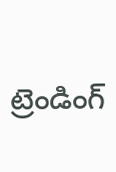ట్రెండింగ్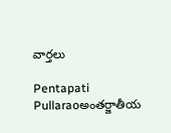వార్తలు

Pentapati Pullaraoఅంతర్జాతీయ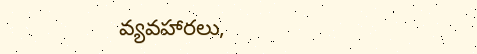వ్యవహారలు,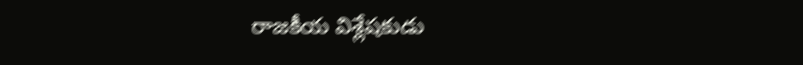రాజకీయ విశ్లేషకుడు